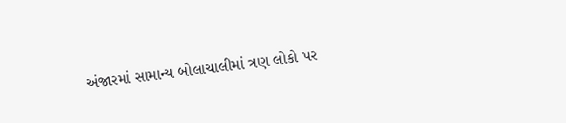અંજારમાં સામાન્ય બોલાચાલીમાં ત્રણ લોકો પર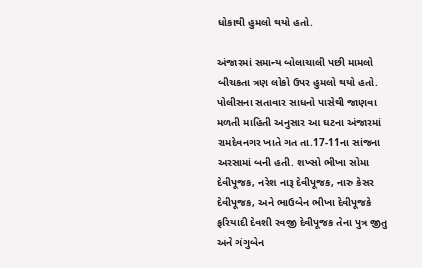ધોકાથી હુમલો થયો હતો.

અંજારમાં સમાન્ય બોલાચાલી પછી મામલો બીચકતા ત્રણ લોકો ઉપર હુમલો થયો હતો. પોલીસના સતાવાર સાધનો પાસેથી જાણવા મળતી માહિતી અનુસાર આ ઘટના અંજારમાં રામદેવનગર ખાતે ગત તા.17-11ના સાંજના અરસામાં બની હતી. શખ્સો ભીખા સોમા દેવીપૂજક, નરેશ નારૂ દેવીપૂજક, નારુ કેસર દેવીપૂજક, અને ભાઉબેન ભીખા દેવીપૂજકે ફરિયાદી દેવશી રવજી દેવીપૂજક તેના પુત્ર જીતુ અને ગંગુબેન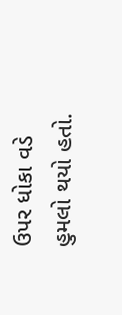ઉપર ધોકા વડે હુમલો થયો હતો.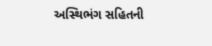અસ્થિભંગ સહિતની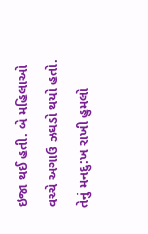ઇજા થઈ હતી. બે મહિલાઓ વચ્ચે અગાઉ ઝઘડો થયો હતો. તેનું મનદુ:ખ રાખી હુમલો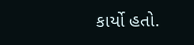કાર્યો હતો.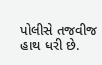પોલીસે તજવીજ હાથ ધરી છે.